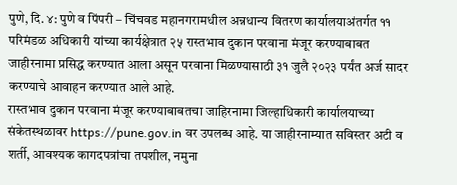पुणे, दि. ४: पुणे व पिंपरी – चिंचवड महानगरामधील अन्नधान्य वितरण कार्यालयाअंतर्गत ११ परिमंडळ अधिकारी यांच्या कार्यक्षेत्रात २५ रास्तभाव दुकान परवाना मंजूर करण्याबाबत जाहीरनामा प्रसिद्ध करण्यात आला असून परवाना मिळण्यासाठी ३१ जुलै २०२३ पर्यंत अर्ज सादर करण्याचे आवाहन करण्यात आले आहे.
रास्तभाव दुकान परवाना मंजूर करण्याबाबतचा जाहिरनामा जिल्हाधिकारी कार्यालयाच्या संकेतस्थळावर https://pune.gov.in वर उपलब्ध आहे. या जाहीरनाम्यात सविस्तर अटी व शर्ती, आवश्यक कागदपत्रांचा तपशील, नमुना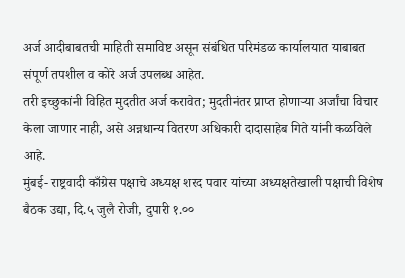अर्ज आदीबाबतची माहिती समाविष्ट असून संबंधित परिमंडळ कार्यालयात याबाबत संपूर्ण तपशील व कोरे अर्ज उपलब्ध आहेत.
तरी इच्छुकांनी विहित मुदतीत अर्ज करावेत; मुदतीनंतर प्राप्त होणाऱ्या अर्जांचा विचार केला जाणार नाही, असे अन्नधान्य वितरण अधिकारी दादासाहेब गिते यांनी कळविले आहे.
मुंबई- राष्ट्रवादी काँग्रेस पक्षाचे अध्यक्ष शरद पवार यांच्या अध्यक्षतेखाली पक्षाची विशेष बैठक उद्या, दि.५ जुलै रोजी, दुपारी १.००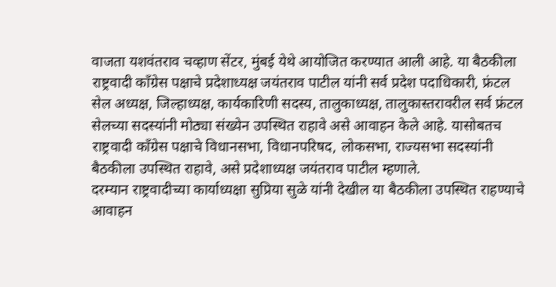वाजता यशवंतराव चव्हाण सेंटर, मुंबई येथे आयोजित करण्यात आली आहे. या बैठकीला राष्ट्रवादी काँग्रेस पक्षाचे प्रदेशाध्यक्ष जयंतराव पाटील यांनी सर्व प्रदेश पदाधिकारी, फ्रंटल सेल अध्यक्ष, जिल्हाध्यक्ष, कार्यकारिणी सदस्य, तालुकाध्यक्ष, तालुकास्तरावरील सर्व फ्रंटल सेलच्या सदस्यांनी मोठ्या संख्येन उपस्थित राहावे असे आवाहन केले आहे. यासोबतच राष्ट्रवादी काँग्रेस पक्षाचे विधानसभा, विधानपरिषद, लोकसभा, राज्यसभा सदस्यांनी बैठकीला उपस्थित राहावे, असे प्रदेशाध्यक्ष जयंतराव पाटील म्हणाले.
दरम्यान राष्ट्रवादीच्या कार्याध्यक्षा सुप्रिया सुळे यांनी देखील या बैठकीला उपस्थित राहण्याचे आवाहन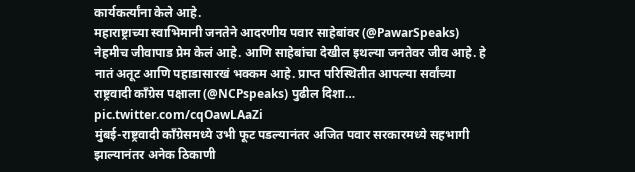कार्यकर्त्यांना केले आहे.
महाराष्ट्राच्या स्वाभिमानी जनतेने आदरणीय पवार साहेबांवर (@PawarSpeaks) नेहमीच जीवापाड प्रेम केलं आहे. आणि साहेबांचा देखील इथल्या जनतेवर जीव आहे. हे नातं अतूट आणि पहाडासारखं भक्कम आहे. प्राप्त परिस्थितीत आपल्या सर्वांच्या राष्ट्रवादी काँग्रेस पक्षाला (@NCPspeaks) पुढील दिशा… pic.twitter.com/cqOawLAaZi
मुंबई-राष्ट्रवादी काँग्रेसमध्ये उभी फूट पडल्यानंतर अजित पवार सरकारमध्ये सहभागी झाल्यानंतर अनेक ठिकाणी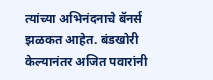त्यांच्या अभिनंदनाचे बॅनर्स झळकत आहेत. बंडखोरी केल्यानंतर अजित पवारांनी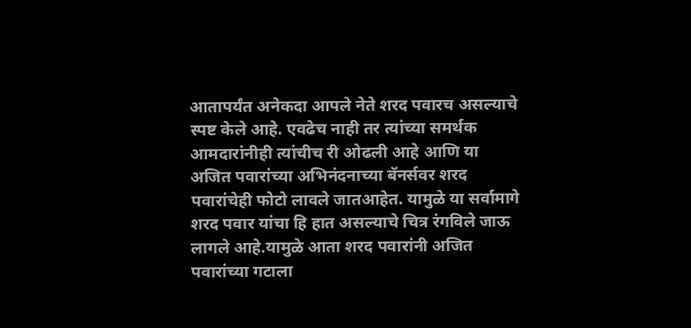आतापर्यंत अनेकदा आपले नेते शरद पवारच असल्याचे स्पष्ट केले आहे. एवढेच नाही तर त्यांच्या समर्थक आमदारांनीही त्यांचीच री ओढली आहे आणि या अजित पवारांच्या अभिनंदनाच्या बॅनर्सवर शरद पवारांचेही फोटो लावले जातआहेत. यामुळे या सर्वामागे शरद पवार यांचा हि हात असल्याचे चित्र रंगविले जाऊ लागले आहे.यामुळे आता शरद पवारांनी अजित पवारांच्या गटाला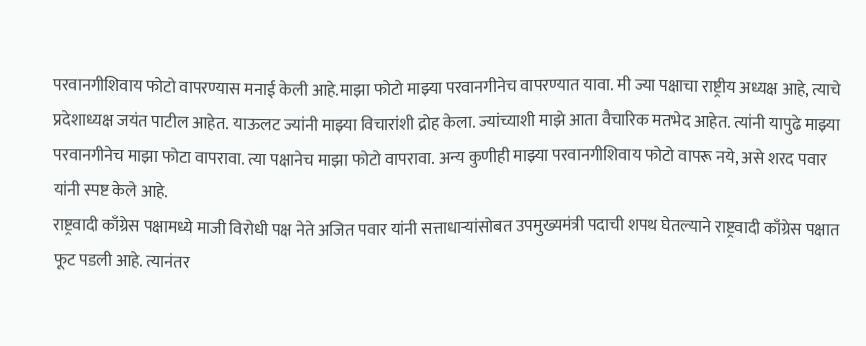परवानगीशिवाय फोटो वापरण्यास मनाई केली आहे.माझा फोटो माझ्या परवानगीनेच वापरण्यात यावा. मी ज्या पक्षाचा राष्ट्रीय अध्यक्ष आहे, त्याचे प्रदेशाध्यक्ष जयंत पाटील आहेत. याऊलट ज्यांनी माझ्या विचारांशी द्रोह केला. ज्यांच्याशी माझे आता वैचारिक मतभेद आहेत. त्यांनी यापुढे माझ्या परवानगीनेच माझा फोटा वापरावा. त्या पक्षानेच माझा फोटो वापरावा. अन्य कुणीही माझ्या परवानगीशिवाय फोटो वापरू नये, असे शरद पवार यांनी स्पष्ट केले आहे.
राष्ट्रवादी काँग्रेस पक्षामध्ये माजी विरोधी पक्ष नेते अजित पवार यांनी सत्ताधाऱ्यांसोबत उपमुख्यमंत्री पदाची शपथ घेतल्याने राष्ट्रवादी काँग्रेस पक्षात फूट पडली आहे. त्यानंतर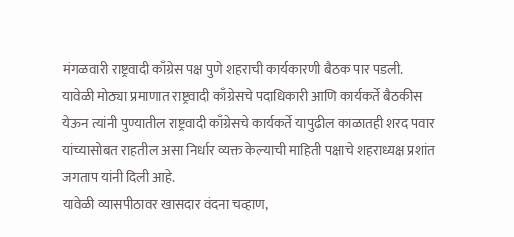मंगळवारी राष्ट्रवादी काँग्रेस पक्ष पुणे शहराची कार्यकारणी बैठक पार पडली.
यावेळी मोठ्या प्रमाणात राष्ट्रवादी काँग्रेसचे पदाधिकारी आणि कार्यकर्ते बैठकीस येऊन त्यांनी पुण्यातील राष्ट्रवादी काँग्रेसचे कार्यकर्ते यापुढील काळातही शरद पवार यांच्यासोबत राहतील असा निर्धार व्यक्त केल्याची माहिती पक्षाचे शहराध्यक्ष प्रशांत जगताप यांनी दिली आहे.
यावेळी व्यासपीठावर खासदार वंदना चव्हाण,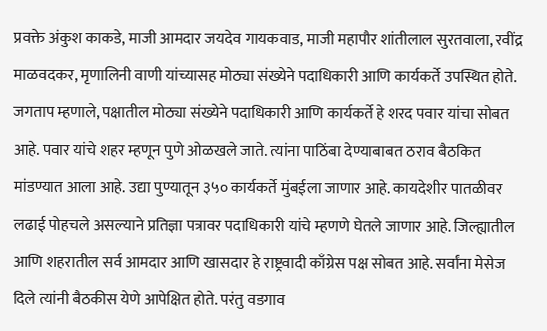प्रवक्ते अंकुश काकडे, माजी आमदार जयदेव गायकवाड, माजी महापौर शांतीलाल सुरतवाला, रवींद्र माळवदकर, मृणालिनी वाणी यांच्यासह मोठ्या संख्येने पदाधिकारी आणि कार्यकर्ते उपस्थित होते.
जगताप म्हणाले, पक्षातील मोठ्या संख्येने पदाधिकारी आणि कार्यकर्ते हे शरद पवार यांचा सोबत आहे. पवार यांचे शहर म्हणून पुणे ओळखले जाते. त्यांना पाठिंबा देण्याबाबत ठराव बैठकित मांडण्यात आला आहे. उद्या पुण्यातून ३५० कार्यकर्ते मुंबईला जाणार आहे. कायदेशीर पातळीवर लढाई पोहचले असल्याने प्रतिज्ञा पत्रावर पदाधिकारी यांचे म्हणणे घेतले जाणार आहे. जिल्ह्यातील आणि शहरातील सर्व आमदार आणि खासदार हे राष्ट्रवादी काँग्रेस पक्ष सोबत आहे. सर्वांना मेसेज दिले त्यांनी बैठकीस येणे आपेक्षित होते. परंतु वडगाव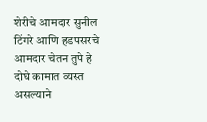शेरीचे आमदार सुनील टिंगरे आणि हडपसरचे आमदार चेतन तुपे हे दोघे कामात व्यस्त असल्याने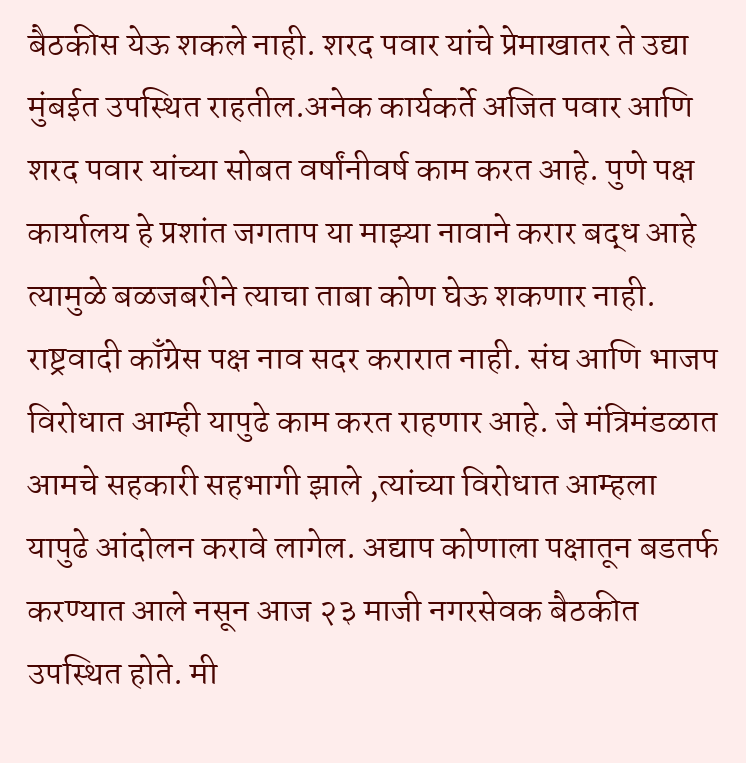बैठकीस येऊ शकले नाही. शरद पवार यांचे प्रेमाखातर ते उद्या मुंबईत उपस्थित राहतील.अनेक कार्यकर्ते अजित पवार आणि शरद पवार यांच्या सोबत वर्षांनीवर्ष काम करत आहे. पुणे पक्ष कार्यालय हे प्रशांत जगताप या माझ्या नावाने करार बद्ध आहे त्यामुळे बळजबरीने त्याचा ताबा कोण घेऊ शकणार नाही. राष्ट्रवादी काँग्रेस पक्ष नाव सदर करारात नाही. संघ आणि भाजप विरोधात आम्ही यापुढे काम करत राहणार आहे. जे मंत्रिमंडळात आमचे सहकारी सहभागी झाले ,त्यांच्या विरोधात आम्हला यापुढे आंदोलन करावे लागेल. अद्याप कोणाला पक्षातून बडतर्फ करण्यात आले नसून आज २३ माजी नगरसेवक बैठकीत उपस्थित होते. मी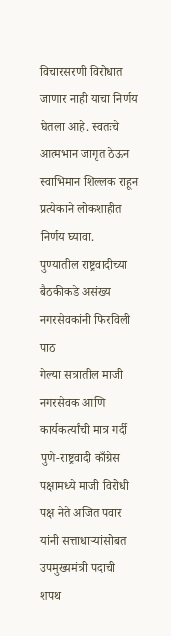विचारसरणी विरोधात जाणार नाही याचा निर्णय घेतला आहे. स्वतःचे आत्मभान जागृत ठेऊन स्वाभिमान शिल्लक राहून प्रत्येकाने लोकशाहीत निर्णय घ्यावा.
पुण्यातील राष्ट्रवादीच्या बैठकीकडे असंख्य नगरसेवकांनी फिरविली पाठ
गेल्या सत्रातील माजी नगरसेवक आणि कार्यकर्त्यांची मात्र गर्दी
पुणे-राष्ट्रवादी काँग्रेस पक्षामध्ये माजी विरोधी पक्ष नेते अजित पवार यांनी सत्ताधाऱ्यांसोबत उपमुख्यमंत्री पदाची शपथ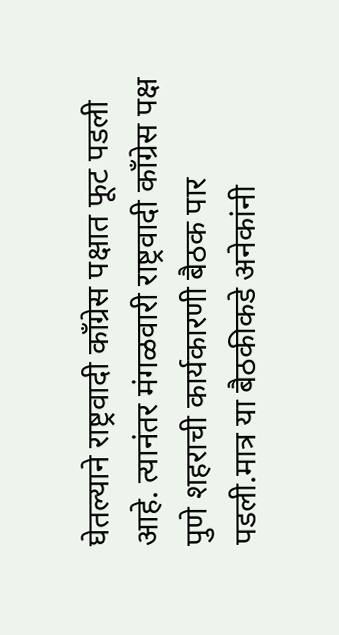घेतल्याने राष्ट्रवादी काँग्रेस पक्षात फूट पडली आहे. त्यानंतर मंगळवारी राष्ट्रवादी काँग्रेस पक्ष पुणे शहराची कार्यकारणी बैठक पार पडली.मात्र या बैठकीकडे अनेकांनी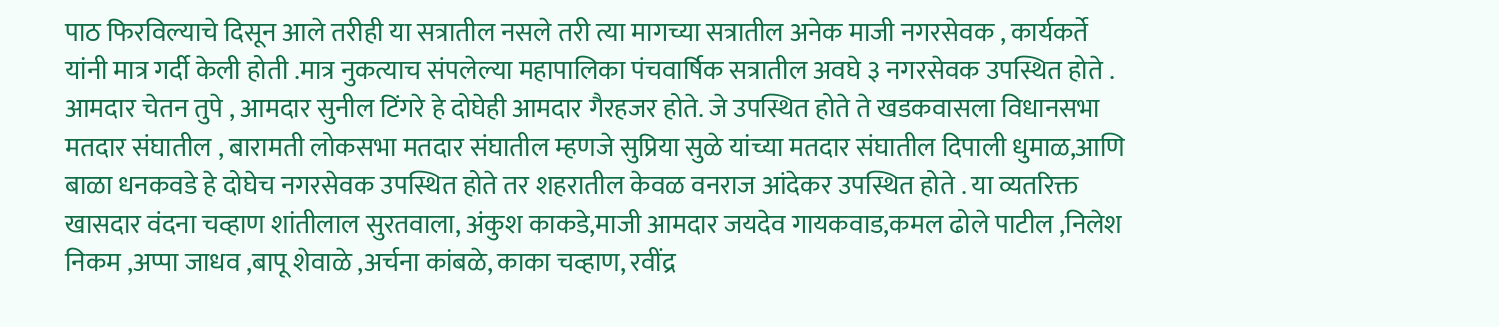पाठ फिरविल्याचे दिसून आले तरीही या सत्रातील नसले तरी त्या मागच्या सत्रातील अनेक माजी नगरसेवक , कार्यकर्ते यांनी मात्र गर्दी केली होती .मात्र नुकत्याच संपलेल्या महापालिका पंचवार्षिक सत्रातील अवघे ३ नगरसेवक उपस्थित होते .
आमदार चेतन तुपे , आमदार सुनील टिंगरे हे दोघेही आमदार गैरहजर होते. जे उपस्थित होते ते खडकवासला विधानसभा मतदार संघातील , बारामती लोकसभा मतदार संघातील म्हणजे सुप्रिया सुळे यांच्या मतदार संघातील दिपाली धुमाळ,आणि बाळा धनकवडे हे दोघेच नगरसेवक उपस्थित होते तर शहरातील केवळ वनराज आंदेकर उपस्थित होते . या व्यतरिक्त खासदार वंदना चव्हाण शांतीलाल सुरतवाला, अंकुश काकडे,माजी आमदार जयदेव गायकवाड,कमल ढोले पाटील ,निलेश निकम ,अप्पा जाधव ,बापू शेवाळे ,अर्चना कांबळे, काका चव्हाण, रवींद्र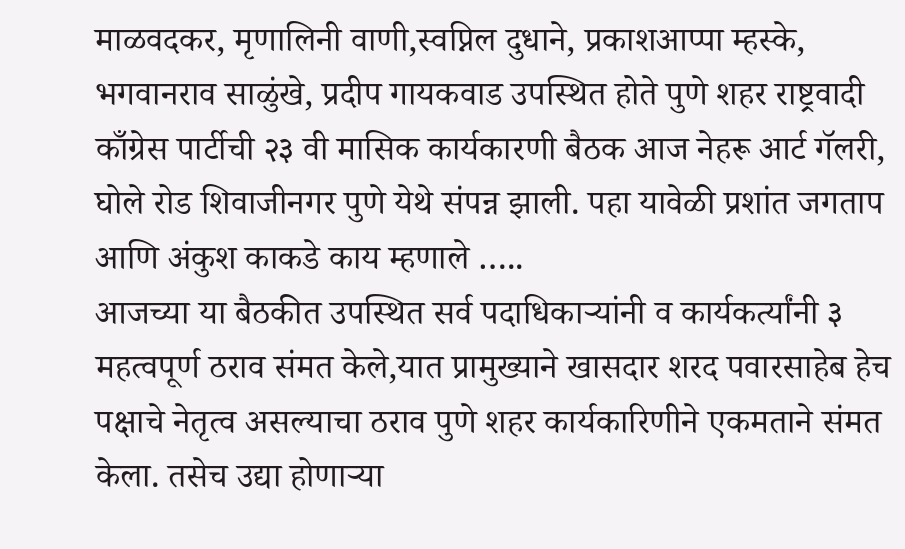माळवदकर, मृणालिनी वाणी,स्वप्निल दुधाने, प्रकाशआप्पा म्हस्के, भगवानराव साळुंखे, प्रदीप गायकवाड उपस्थित होते पुणे शहर राष्ट्रवादी काँग्रेस पार्टीची २३ वी मासिक कार्यकारणी बैठक आज नेहरू आर्ट गॅलरी, घोले रोड शिवाजीनगर पुणे येथे संपन्न झाली. पहा यावेळी प्रशांत जगताप आणि अंकुश काकडे काय म्हणाले …..
आजच्या या बैठकीत उपस्थित सर्व पदाधिकाऱ्यांनी व कार्यकर्त्यांनी ३ महत्वपूर्ण ठराव संमत केले,यात प्रामुख्याने खासदार शरद पवारसाहेब हेच पक्षाचे नेतृत्व असल्याचा ठराव पुणे शहर कार्यकारिणीने एकमताने संमत केला. तसेच उद्या होणाऱ्या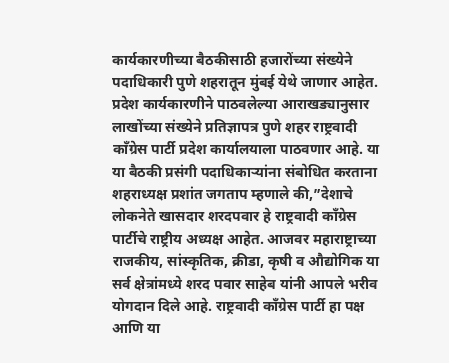कार्यकारणीच्या बैठकीसाठी हजारोंच्या संख्येने पदाधिकारी पुणे शहरातून मुंबई येथे जाणार आहेत. प्रदेश कार्यकारणीने पाठवलेल्या आराखड्यानुसार लाखोंच्या संख्येने प्रतिज्ञापत्र पुणे शहर राष्ट्रवादी काँग्रेस पार्टी प्रदेश कार्यालयाला पाठवणार आहे. या या बैठकी प्रसंगी पदाधिकाऱ्यांना संबोधित करताना शहराध्यक्ष प्रशांत जगताप म्हणाले की,”देशाचे लोकनेते खासदार शरदपवार हे राष्ट्रवादी काँग्रेस पार्टीचे राष्ट्रीय अध्यक्ष आहेत. आजवर महाराष्ट्राच्या राजकीय, सांस्कृतिक, क्रीडा, कृषी व औद्योगिक या सर्व क्षेत्रांमध्ये शरद पवार साहेब यांनी आपले भरीव योगदान दिले आहे. राष्ट्रवादी काँग्रेस पार्टी हा पक्ष आणि या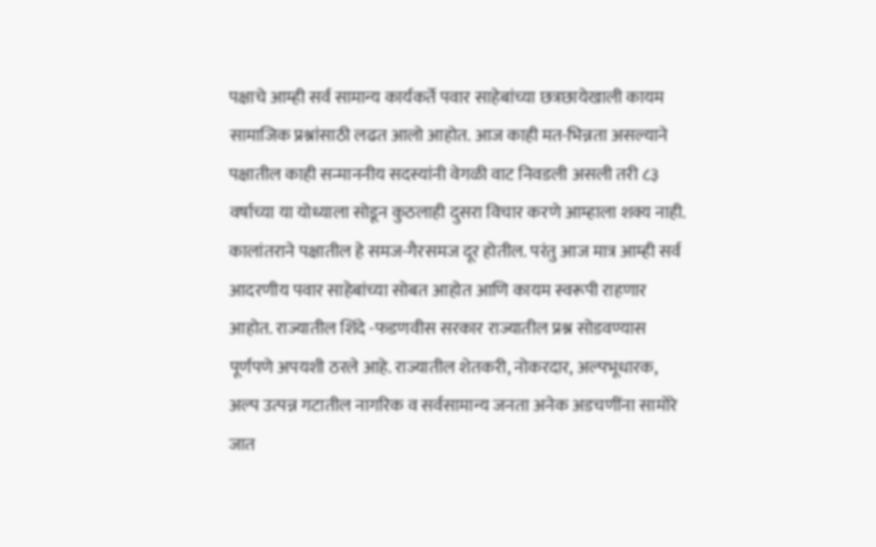पक्षाचे आम्ही सर्व सामान्य कार्यकर्ते पवार साहेबांच्या छत्रछायेखाली कायम सामाजिक प्रश्नांसाठी लढत आलो आहोत. आज काही मत-भिन्नता असल्याने पक्षातील काही सन्माननीय सदस्यांनी वेगळी वाट निवडली असली तरी ८३ वर्षाच्या या योध्याला सोडून कुठलाही दुसरा विचार करणे आम्हाला शक्य नाही. कालांतराने पक्षातील हे समज-गैरसमज दूर होतील. परंतु आज मात्र आम्ही सर्व आदरणीय पवार साहेबांच्या सोबत आहोत आणि कायम स्वरूपी राहणार आहोत. राज्यातील शिंदे -फडणवीस सरकार राज्यातील प्रश्न सोडवण्यास पूर्णपणे अपयशी ठरले आहे. राज्यातील शेतकरी, नोकरदार, अल्पभूधारक, अल्प उत्पन्न गटातील नागरिक व सर्वसामान्य जनता अनेक अडचणींना सामोरे जात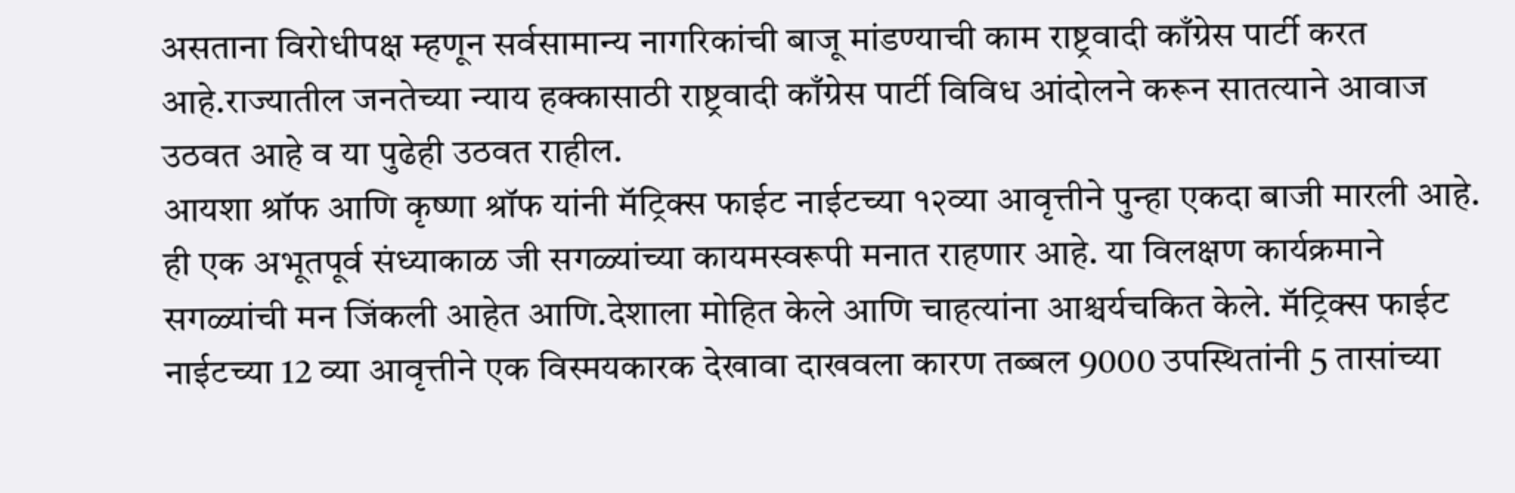असताना विरोधीपक्ष म्हणून सर्वसामान्य नागरिकांची बाजू मांडण्याची काम राष्ट्रवादी काँग्रेस पार्टी करत आहे.राज्यातील जनतेच्या न्याय हक्कासाठी राष्ट्रवादी काँग्रेस पार्टी विविध आंदोलने करून सातत्याने आवाज उठवत आहे व या पुढेही उठवत राहील.
आयशा श्रॉफ आणि कृष्णा श्रॉफ यांनी मॅट्रिक्स फाईट नाईटच्या १२व्या आवृत्तीने पुन्हा एकदा बाजी मारली आहे. ही एक अभूतपूर्व संध्याकाळ जी सगळ्यांच्या कायमस्वरूपी मनात राहणार आहे. या विलक्षण कार्यक्रमाने सगळ्यांची मन जिंकली आहेत आणि.देशाला मोहित केले आणि चाहत्यांना आश्चर्यचकित केले. मॅट्रिक्स फाईट नाईटच्या 12 व्या आवृत्तीने एक विस्मयकारक देखावा दाखवला कारण तब्बल 9000 उपस्थितांनी 5 तासांच्या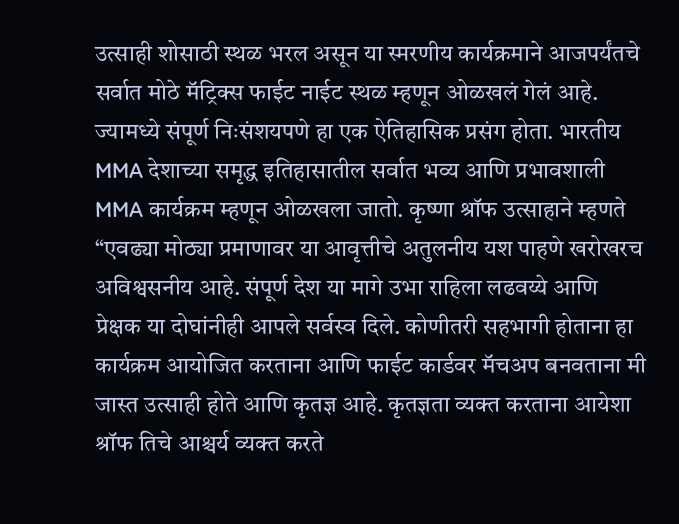उत्साही शोसाठी स्थळ भरल असून या स्मरणीय कार्यक्रमाने आजपर्यंतचे सर्वात मोठे मॅट्रिक्स फाईट नाईट स्थळ म्हणून ओळखलं गेलं आहे. ज्यामध्ये संपूर्ण निःसंशयपणे हा एक ऐतिहासिक प्रसंग होता. भारतीय MMA देशाच्या समृद्ध इतिहासातील सर्वात भव्य आणि प्रभावशाली MMA कार्यक्रम म्हणून ओळखला जातो. कृष्णा श्रॉफ उत्साहाने म्हणते “एवढ्या मोठ्या प्रमाणावर या आवृत्तीचे अतुलनीय यश पाहणे खरोखरच अविश्वसनीय आहे. संपूर्ण देश या मागे उभा राहिला लढवय्ये आणि प्रेक्षक या दोघांनीही आपले सर्वस्व दिले. कोणीतरी सहभागी होताना हा कार्यक्रम आयोजित करताना आणि फाईट कार्डवर मॅचअप बनवताना मी जास्त उत्साही होते आणि कृतज्ञ आहे. कृतज्ञता व्यक्त करताना आयेशा श्रॉफ तिचे आश्चर्य व्यक्त करते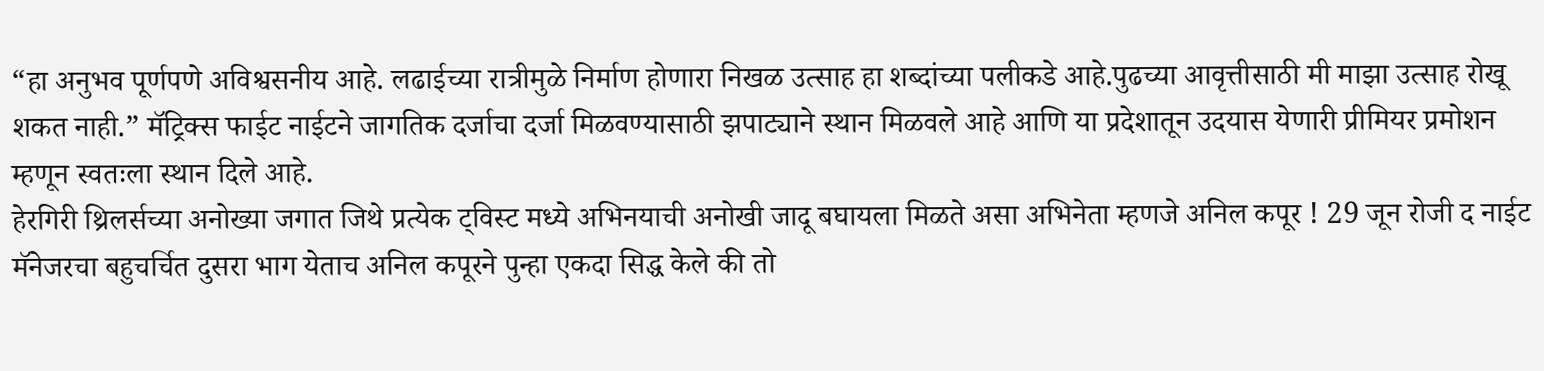“हा अनुभव पूर्णपणे अविश्वसनीय आहे. लढाईच्या रात्रीमुळे निर्माण होणारा निखळ उत्साह हा शब्दांच्या पलीकडे आहे.पुढच्या आवृत्तीसाठी मी माझा उत्साह रोखू शकत नाही.” मॅट्रिक्स फाईट नाईटने जागतिक दर्जाचा दर्जा मिळवण्यासाठी झपाट्याने स्थान मिळवले आहे आणि या प्रदेशातून उदयास येणारी प्रीमियर प्रमोशन म्हणून स्वतःला स्थान दिले आहे.
हेरगिरी थ्रिलर्सच्या अनोख्या जगात जिथे प्रत्येक ट्विस्ट मध्ये अभिनयाची अनोखी जादू बघायला मिळते असा अभिनेता म्हणजे अनिल कपूर ! 29 जून रोजी द नाईट मॅनेजरचा बहुचर्चित दुसरा भाग येताच अनिल कपूरने पुन्हा एकदा सिद्ध केले की तो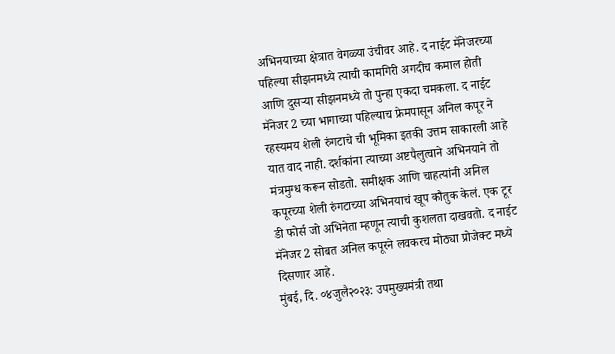अभिनयाच्या क्षेत्रात वेगळ्या उंचीवर आहे. द नाईट मॅनेजरच्या पहिल्या सीझनमध्ये त्याची कामगिरी अगदीच कमाल होती आणि दुसऱ्या सीझनमध्ये तो पुन्हा एकदा चमकला. द नाईट मॅनेजर 2 च्या भागाच्या पहिल्याच फ्रेमपासून अनिल कपूर ने रहस्यमय शेली रुंगटाचे ची भूमिका इतकी उत्तम साकारली आहे यात वाद नाही. दर्शकांना त्याच्या अष्टपैलुत्वाने अभिनयाने तो मंत्रमुग्ध करून सोडतो. समीक्षक आणि चाहत्यांनी अनिल कपूरच्या शेली रुंगटाच्या अभिनयाचं खूप कौतुक केलं. एक टूर डी फोर्स जो अभिनेता म्हणून त्याची कुशलता दाखवतो. द नाईट मॅनेजर 2 सोबत अनिल कपूरने लवकरच मोठ्या प्रोजेक्ट मध्ये दिसणार आहे.
मुंबई, दि. ०४जुलै२०२३: उपमुख्यमंत्री तथा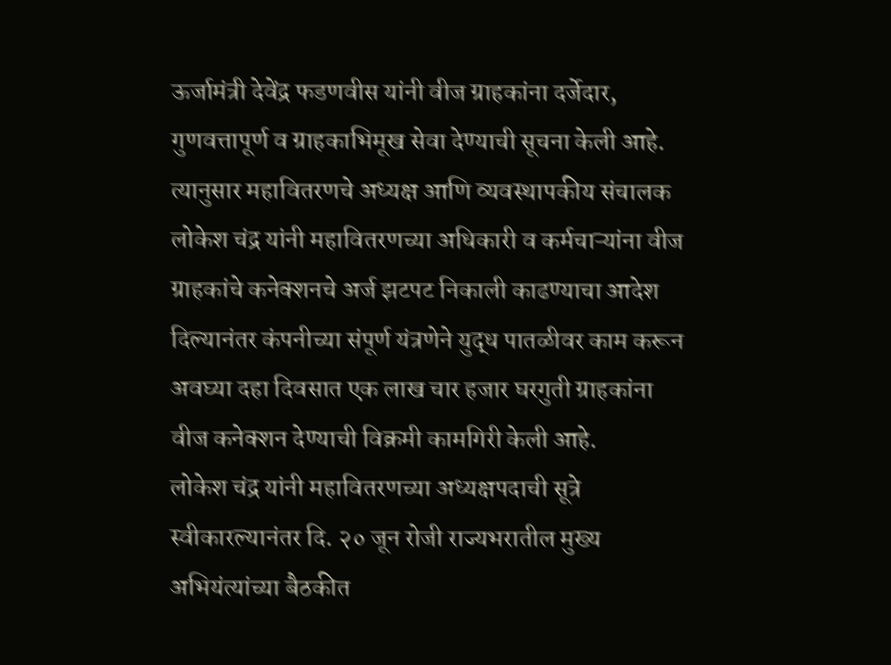ऊर्जामंत्री देवेंद्र फडणवीस यांनी वीज ग्राहकांना दर्जेदार, गुणवत्तापूर्ण व ग्राहकाभिमूख सेवा देण्याची सूचना केली आहे. त्यानुसार महावितरणचे अध्यक्ष आणि व्यवस्थापकीय संचालक लोकेश चंद्र यांनी महावितरणच्या अधिकारी व कर्मचाऱ्यांना वीज ग्राहकांचे कनेक्शनचे अर्ज झटपट निकाली काढण्याचा आदेश दिल्यानंतर कंपनीच्या संपूर्ण यंत्रणेने युद्ध पातळीवर काम करून अवघ्या दहा दिवसात एक लाख चार हजार घरगुती ग्राहकांना वीज कनेक्शन देण्याची विक्रमी कामगिरी केली आहे.
लोकेश चंद्र यांनी महावितरणच्या अध्यक्षपदाची सूत्रे स्वीकारल्यानंतर दि. २० जून रोजी राज्यभरातील मुख्य अभियंत्यांच्या बैठकीत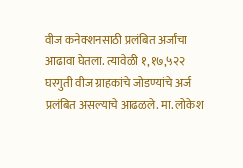वीज कनेक्शनसाठी प्रलंबित अर्जांचा आढावा घेतला. त्यावेळी १,१७,५२२ घरगुती वीज ग्राहकांचे जोडण्यांचे अर्ज प्रलंबित असल्याचे आढळले. मा. लोकेश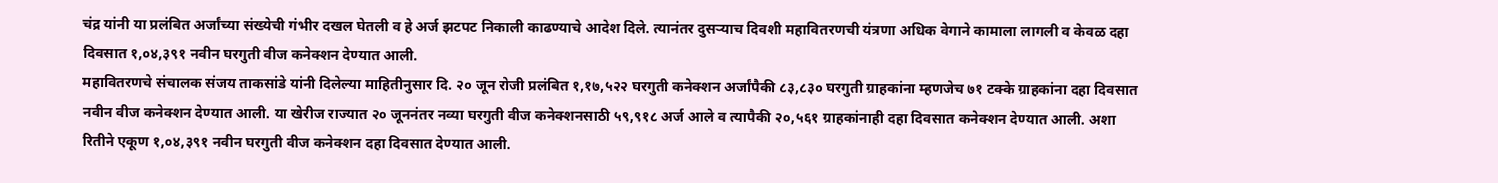चंद्र यांनी या प्रलंबित अर्जांच्या संख्येची गंभीर दखल घेतली व हे अर्ज झटपट निकाली काढण्याचे आदेश दिले. त्यानंतर दुसऱ्याच दिवशी महावितरणची यंत्रणा अधिक वेगाने कामाला लागली व केवळ दहा दिवसात १,०४,३९१ नवीन घरगुती वीज कनेक्शन देण्यात आली.
महावितरणचे संचालक संजय ताकसांडे यांनी दिलेल्या माहितीनुसार दि. २० जून रोजी प्रलंबित १,१७,५२२ घरगुती कनेक्शन अर्जांपैकी ८३,८३० घरगुती ग्राहकांना म्हणजेच ७१ टक्के ग्राहकांना दहा दिवसात नवीन वीज कनेक्शन देण्यात आली. या खेरीज राज्यात २० जूननंतर नव्या घरगुती वीज कनेक्शनसाठी ५९,९१८ अर्ज आले व त्यापैकी २०,५६१ ग्राहकांनाही दहा दिवसात कनेक्शन देण्यात आली. अशा रितीने एकूण १,०४,३९१ नवीन घरगुती वीज कनेक्शन दहा दिवसात देण्यात आली.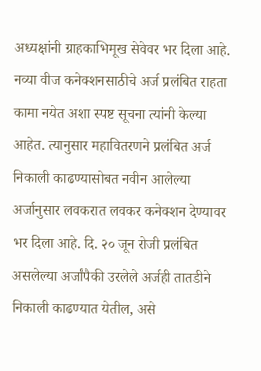अध्यक्षांनी ग्राहकाभिमूख सेवेवर भर दिला आहे. नव्या वीज कनेक्शनसाठीचे अर्ज प्रलंबित राहता कामा नयेत अशा स्पष्ट सूचना त्यांनी केल्या आहेत. त्यानुसार महावितरणने प्रलंबित अर्ज निकाली काढण्यासोबत नवीन आलेल्या अर्जानुसार लवकरात लवकर कनेक्शन देण्यावर भर दिला आहे. दि. २० जून रोजी प्रलंबित असलेल्या अर्जांपैकी उरलेले अर्जही तातडीने निकाली काढण्यात येतील, असे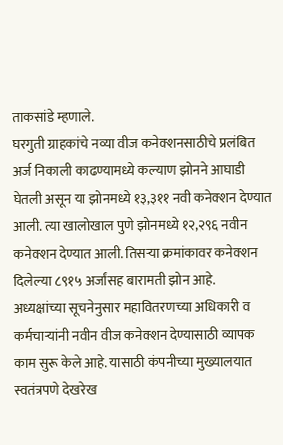ताकसांडे म्हणाले.
घरगुती ग्राहकांचे नव्या वीज कनेक्शनसाठीचे प्रलंबित अर्ज निकाली काढण्यामध्ये कल्याण झोनने आघाडी घेतली असून या झोनमध्ये १३,३११ नवी कनेक्शन देण्यात आली. त्या खालोखाल पुणे झोनमध्ये १२,२९६ नवीन कनेक्शन देण्यात आली. तिसऱ्या क्रमांकावर कनेक्शन दिलेल्या ८९१५ अर्जांसह बारामती झोन आहे.
अध्यक्षांच्या सूचनेनुसार महावितरणच्या अधिकारी व कर्मचाऱ्यांनी नवीन वीज कनेक्शन देण्यासाठी व्यापक काम सुरू केले आहे. यासाठी कंपनीच्या मुख्यालयात स्वतंत्रपणे देखरेख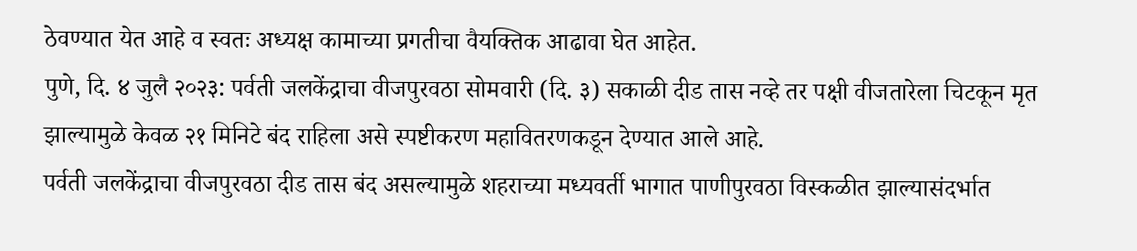ठेवण्यात येत आहे व स्वतः अध्यक्ष कामाच्या प्रगतीचा वैयक्तिक आढावा घेत आहेत.
पुणे, दि. ४ जुलै २०२३: पर्वती जलकेंद्राचा वीजपुरवठा सोमवारी (दि. ३) सकाळी दीड तास नव्हे तर पक्षी वीजतारेला चिटकून मृत झाल्यामुळे केवळ २१ मिनिटे बंद राहिला असे स्पष्टीकरण महावितरणकडून देण्यात आले आहे.
पर्वती जलकेंद्राचा वीजपुरवठा दीड तास बंद असल्यामुळे शहराच्या मध्यवर्ती भागात पाणीपुरवठा विस्कळीत झाल्यासंदर्भात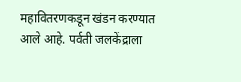महावितरणकडून खंडन करण्यात आले आहे. पर्वती जलकेंद्राला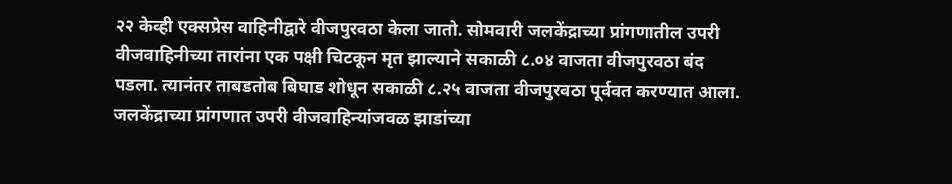२२ केव्ही एक्सप्रेस वाहिनीद्वारे वीजपुरवठा केला जातो. सोमवारी जलकेंद्राच्या प्रांगणातील उपरी वीजवाहिनीच्या तारांना एक पक्षी चिटकून मृत झाल्याने सकाळी ८.०४ वाजता वीजपुरवठा बंद पडला. त्यानंतर ताबडतोब बिघाड शोधून सकाळी ८.२५ वाजता वीजपुरवठा पूर्ववत करण्यात आला.
जलकेंद्राच्या प्रांगणात उपरी वीजवाहिन्यांजवळ झाडांच्या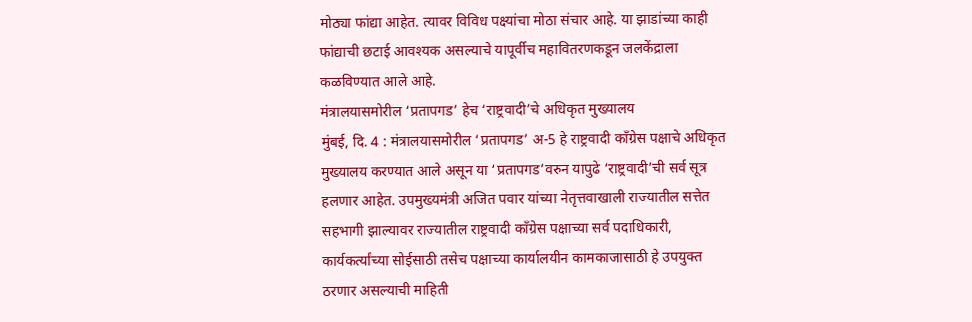मोठ्या फांद्या आहेत. त्यावर विविध पक्ष्यांचा मोठा संचार आहे. या झाडांच्या काही फांद्याची छटाई आवश्यक असल्याचे यापूर्वीच महावितरणकडून जलकेंद्राला कळविण्यात आले आहे.
मंत्रालयासमोरील ‘प्रतापगड’ हेच ‘राष्ट्रवादी’चे अधिकृत मुख्यालय
मुंबई, दि. 4 : मंत्रालयासमोरील ‘प्रतापगड’ अ-5 हे राष्ट्रवादी काँग्रेस पक्षाचे अधिकृत मुख्यालय करण्यात आले असून या ‘प्रतापगड’वरुन यापुढे ‘राष्ट्रवादी’ची सर्व सूत्र हलणार आहेत. उपमुख्यमंत्री अजित पवार यांच्या नेतृत्तवाखाली राज्यातील सत्तेत सहभागी झाल्यावर राज्यातील राष्ट्रवादी काँग्रेस पक्षाच्या सर्व पदाधिकारी, कार्यकर्त्यांच्या सोईसाठी तसेच पक्षाच्या कार्यालयीन कामकाजासाठी हे उपयुक्त ठरणार असल्याची माहिती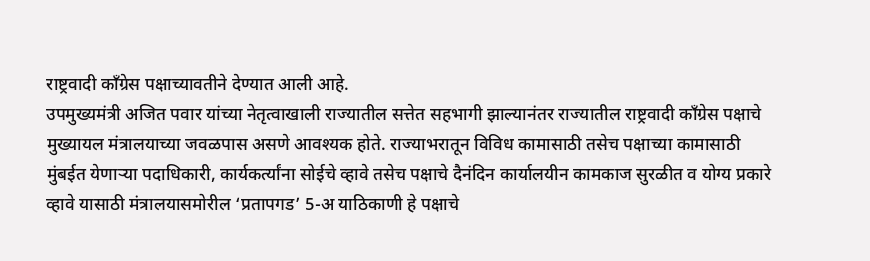राष्ट्रवादी काँग्रेस पक्षाच्यावतीने देण्यात आली आहे.
उपमुख्यमंत्री अजित पवार यांच्या नेतृत्वाखाली राज्यातील सत्तेत सहभागी झाल्यानंतर राज्यातील राष्ट्रवादी काँग्रेस पक्षाचे मुख्यायल मंत्रालयाच्या जवळपास असणे आवश्यक होते. राज्याभरातून विविध कामासाठी तसेच पक्षाच्या कामासाठी मुंबईत येणाऱ्या पदाधिकारी, कार्यकर्त्यांना सोईचे व्हावे तसेच पक्षाचे दैनंदिन कार्यालयीन कामकाज सुरळीत व योग्य प्रकारे व्हावे यासाठी मंत्रालयासमोरील ‘प्रतापगड’ 5-अ याठिकाणी हे पक्षाचे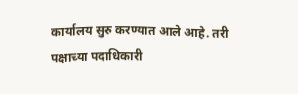कार्यालय सुरु करण्यात आले आहे. तरी पक्षाच्या पदाधिकारी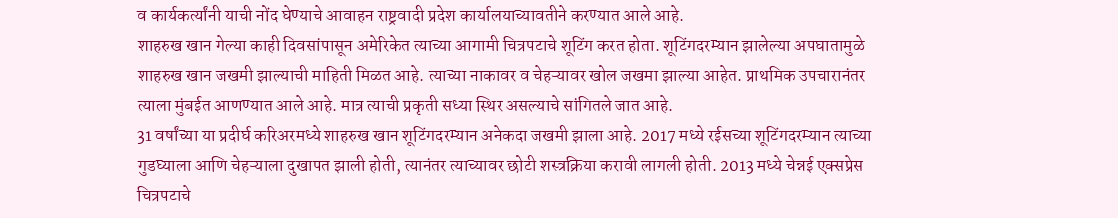व कार्यकर्त्यांनी याची नोंद घेण्याचे आवाहन राष्ट्रवादी प्रदेश कार्यालयाच्यावतीने करण्यात आले आहे.
शाहरुख खान गेल्या काही दिवसांपासून अमेरिकेत त्याच्या आगामी चित्रपटाचे शूटिंग करत होता. शूटिंगदरम्यान झालेल्या अपघातामुळे शाहरुख खान जखमी झाल्याची माहिती मिळत आहे. त्याच्या नाकावर व चेहऱ्यावर खोल जखमा झाल्या आहेत. प्राथमिक उपचारानंतर त्याला मुंबईत आणण्यात आले आहे. मात्र त्याची प्रकृती सध्या स्थिर असल्याचे सांगितले जात आहे.
31 वर्षांच्या या प्रदीर्घ करिअरमध्ये शाहरुख खान शूटिंगदरम्यान अनेकदा जखमी झाला आहे. 2017 मध्ये रईसच्या शूटिंगदरम्यान त्याच्या गुडघ्याला आणि चेहऱ्याला दुखापत झाली होती, त्यानंतर त्याच्यावर छोटी शस्त्रक्रिया करावी लागली होती. 2013 मध्ये चेन्नई एक्सप्रेस चित्रपटाचे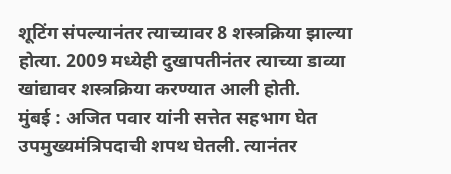शूटिंग संपल्यानंतर त्याच्यावर 8 शस्त्रक्रिया झाल्या होत्या. 2009 मध्येही दुखापतीनंतर त्याच्या डाव्या खांद्यावर शस्त्रक्रिया करण्यात आली होती.
मुंबई : अजित पवार यांनी सत्तेत सहभाग घेत उपमुख्यमंत्रिपदाची शपथ घेतली. त्यानंतर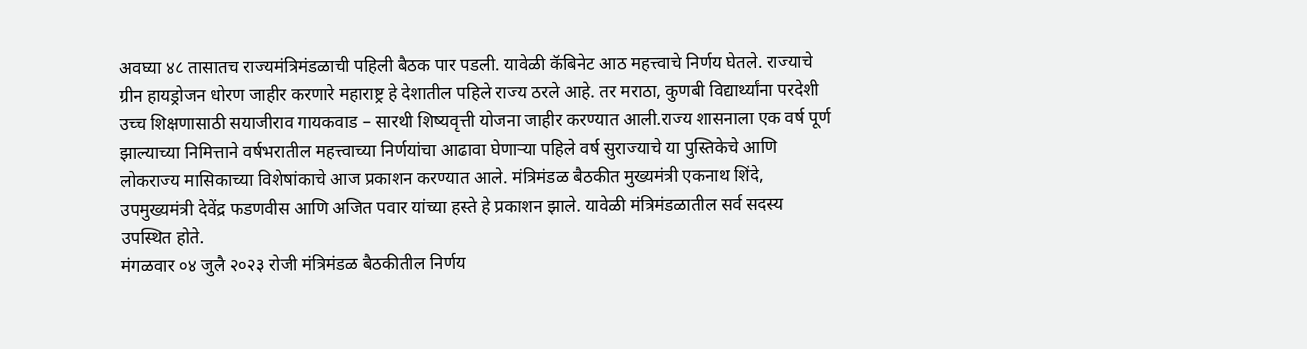अवघ्या ४८ तासातच राज्यमंत्रिमंडळाची पहिली बैठक पार पडली. यावेळी कॅबिनेट आठ महत्त्वाचे निर्णय घेतले. राज्याचे ग्रीन हायड्रोजन धोरण जाहीर करणारे महाराष्ट्र हे देशातील पहिले राज्य ठरले आहे. तर मराठा, कुणबी विद्यार्थ्यांना परदेशी उच्च शिक्षणासाठी सयाजीराव गायकवाड – सारथी शिष्यवृत्ती योजना जाहीर करण्यात आली.राज्य शासनाला एक वर्ष पूर्ण झाल्याच्या निमित्ताने वर्षभरातील महत्त्वाच्या निर्णयांचा आढावा घेणाऱ्या पहिले वर्ष सुराज्याचे या पुस्तिकेचे आणि लोकराज्य मासिकाच्या विशेषांकाचे आज प्रकाशन करण्यात आले. मंत्रिमंडळ बैठकीत मुख्यमंत्री एकनाथ शिंदे, उपमुख्यमंत्री देवेंद्र फडणवीस आणि अजित पवार यांच्या हस्ते हे प्रकाशन झाले. यावेळी मंत्रिमंडळातील सर्व सदस्य उपस्थित होते.
मंगळवार ०४ जुलै २०२३ रोजी मंत्रिमंडळ बैठकीतील निर्णय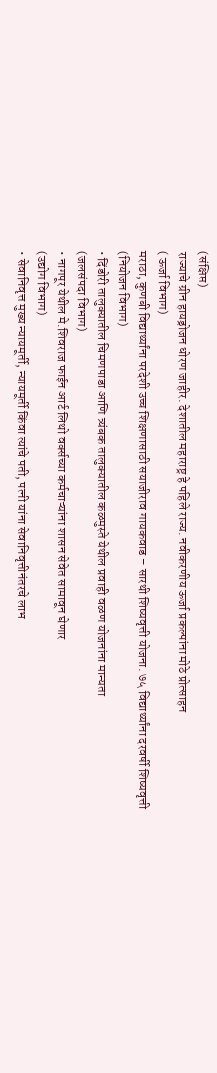(संक्षिप्त)
राज्याचे ग्रीन हायड्रोजन धोरण जाहीर. देशातील महाराष्ट्र हे पहिले राज्य. नवीकरणीय ऊर्जा प्रकल्पांना मोठे प्रोत्साहन
( ऊर्जा विभाग)
मराठा, कुणबी विद्यार्थ्यांना परदेशी उच्च शिक्षणासाठी सयाजीराव गायकवाड – सारथी शिष्यवृत्ती योजना. ७५ विद्यार्थ्यांना दरवर्षी शिष्यवृत्ती
(नियोजन विभाग)
• दिंडोरी तालुक्यातील चिमणपाडा आणि त्र्यंबक तालुक्यातील कळमुस्ते येथील प्रवाही वळण योजनांना मान्यता
(जलसंपदा विभाग)
• नागपूर येथील मे.शिवराज फाईन आर्ट लिथो वर्क्सच्या कर्मचाऱ्यांना शासन सेवेत सामावून घेणार
(उद्योग विभाग)
• सेवानिवृत्त मुख्य न्यायमूर्ती, न्यायमूर्ती किंवा त्यांचे पती, पत्नी यांना सेवानिवृत्तीनंतरचे लाभ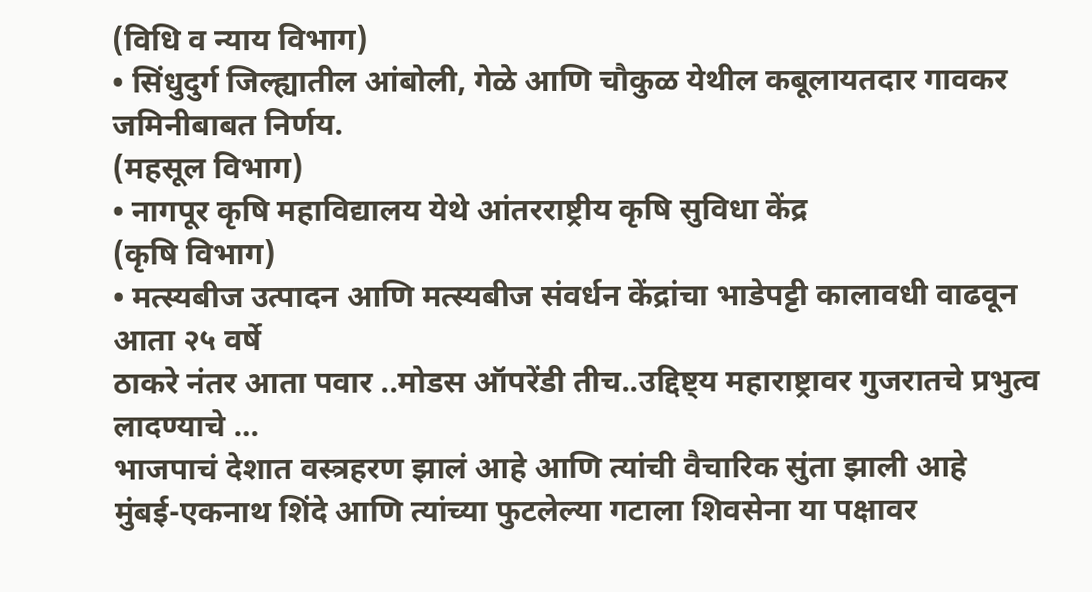(विधि व न्याय विभाग)
• सिंधुदुर्ग जिल्ह्यातील आंबोली, गेळे आणि चौकुळ येथील कबूलायतदार गावकर जमिनीबाबत निर्णय.
(महसूल विभाग)
• नागपूर कृषि महाविद्यालय येथे आंतरराष्ट्रीय कृषि सुविधा केंद्र
(कृषि विभाग)
• मत्स्यबीज उत्पादन आणि मत्स्यबीज संवर्धन केंद्रांचा भाडेपट्टी कालावधी वाढवून आता २५ वर्षे
ठाकरे नंतर आता पवार ..मोडस ऑपरेंडी तीच..उद्दिष्ट्य महाराष्ट्रावर गुजरातचे प्रभुत्व लादण्याचे …
भाजपाचं देशात वस्त्रहरण झालं आहे आणि त्यांची वैचारिक सुंता झाली आहे
मुंबई-एकनाथ शिंदे आणि त्यांच्या फुटलेल्या गटाला शिवसेना या पक्षावर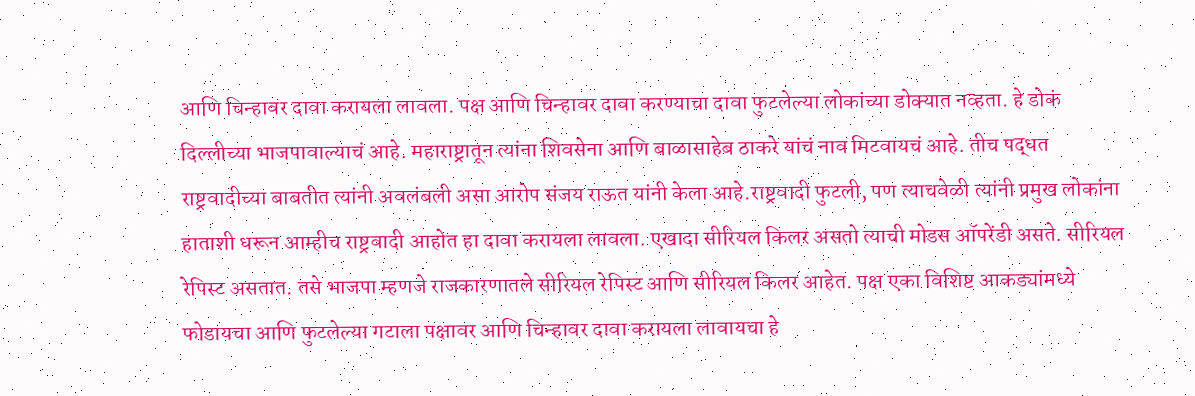आणि चिन्हावर दावा करायला लावला. पक्ष आणि चिन्हावर दावा करण्याचा दावा फुटलेल्या लोकांच्या डोक्यात नव्हता. हे डोकं दिल्लीच्या भाजपावाल्याचं आहे. महाराष्ट्रातून त्यांना शिवसेना आणि बाळासाहेब ठाकरे यांचं नाव मिटवायचं आहे. तीच पद्धत राष्ट्रवादीच्या बाबतीत त्यांनी अवलंबली असा आरोप संजय राऊत यांनी केला आहे.राष्ट्रवादी फुटली, पण त्याचवेळी त्यांनी प्रमुख लोकांना हाताशी धरून आम्हीच राष्ट्रवादी आहोत हा दावा करायला लावला. एखादा सीरियल किलर असतो त्याची मोडस ऑपरेंडी असते. सीरियल रेपिस्ट असतात. तसे भाजपा म्हणजे राजकारणातले सीरियल रेपिस्ट आणि सीरियल किलर आहेत. पक्ष एका विशिष्ट आकड्यांमध्ये फोडायचा आणि फुटलेल्या गटाला पक्षावर आणि चिन्हावर दावा करायला लावायचा हे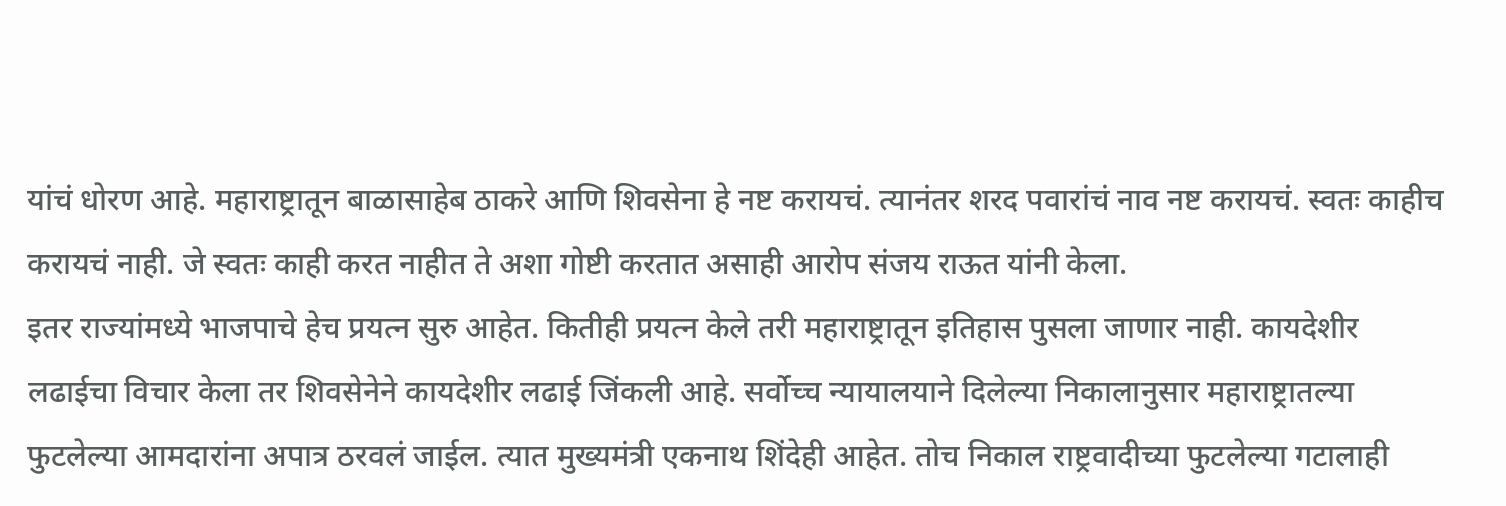यांचं धोरण आहे. महाराष्ट्रातून बाळासाहेब ठाकरे आणि शिवसेना हे नष्ट करायचं. त्यानंतर शरद पवारांचं नाव नष्ट करायचं. स्वतः काहीच करायचं नाही. जे स्वतः काही करत नाहीत ते अशा गोष्टी करतात असाही आरोप संजय राऊत यांनी केला.
इतर राज्यांमध्ये भाजपाचे हेच प्रयत्न सुरु आहेत. कितीही प्रयत्न केले तरी महाराष्ट्रातून इतिहास पुसला जाणार नाही. कायदेशीर लढाईचा विचार केला तर शिवसेनेने कायदेशीर लढाई जिंकली आहे. सर्वोच्च न्यायालयाने दिलेल्या निकालानुसार महाराष्ट्रातल्या फुटलेल्या आमदारांना अपात्र ठरवलं जाईल. त्यात मुख्यमंत्री एकनाथ शिंदेही आहेत. तोच निकाल राष्ट्रवादीच्या फुटलेल्या गटालाही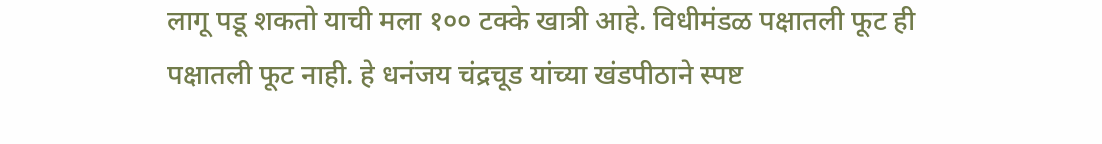लागू पडू शकतो याची मला १०० टक्के खात्री आहे. विधीमंडळ पक्षातली फूट ही पक्षातली फूट नाही. हे धनंजय चंद्रचूड यांच्या खंडपीठाने स्पष्ट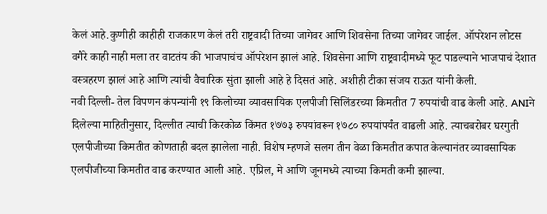केलं आहे.कुणीही काहीही राजकारण केलं तरी राष्ट्रवादी तिच्या जागेवर आणि शिवसेना तिच्या जागेवर जाईल. ऑपरेशन लोटस वगैरे काही नाही मला तर वाटतंय की भाजपाचंच ऑपरेशन झालं आहे. शिवसेना आणि राष्ट्रवादीमध्ये फूट पाडल्याने भाजपाचं देशात वस्त्रहरण झालं आहे आणि त्यांची वैचारिक सुंता झाली आहे हे दिसतं आहे. अशीही टीका संजय राऊत यांनी केली.
नवी दिल्ली- तेल विपणन कंपन्यांनी १९ किलोच्या व्यावसायिक एलपीजी सिलिंडरच्या किमतीत 7 रुपयांची वाढ केली आहे. ANIने दिलेल्या माहितीनुसार, दिल्लीत त्याची किरकोळ किंमत १७७३ रुपयांवरून १७८० रुपयांपर्यंत वाढली आहे. त्याचबरोबर घरगुती एलपीजीच्या किमतीत कोणताही बदल झालेला नाही. विशेष म्हणजे सलग तीन वेळा किमतीत कपात केल्यानंतर व्यावसायिक एलपीजीच्या किमतीत वाढ करण्यात आली आहे. एप्रिल, मे आणि जूनमध्ये त्याच्या किमती कमी झाल्या.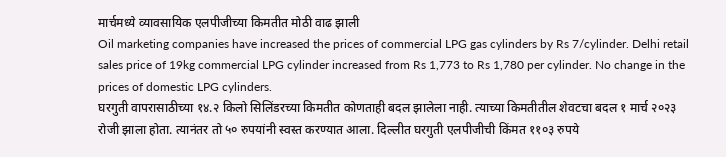मार्चमध्ये व्यावसायिक एलपीजीच्या किमतीत मोठी वाढ झाली
Oil marketing companies have increased the prices of commercial LPG gas cylinders by Rs 7/cylinder. Delhi retail sales price of 19kg commercial LPG cylinder increased from Rs 1,773 to Rs 1,780 per cylinder. No change in the prices of domestic LPG cylinders.
घरगुती वापरासाठीच्या १४.२ किलो सिलिंडरच्या किमतीत कोणताही बदल झालेला नाही. त्याच्या किमतीतील शेवटचा बदल १ मार्च २०२३ रोजी झाला होता. त्यानंतर तो ५० रुपयांनी स्वस्त करण्यात आला. दिल्लीत घरगुती एलपीजीची किंमत ११०३ रुपये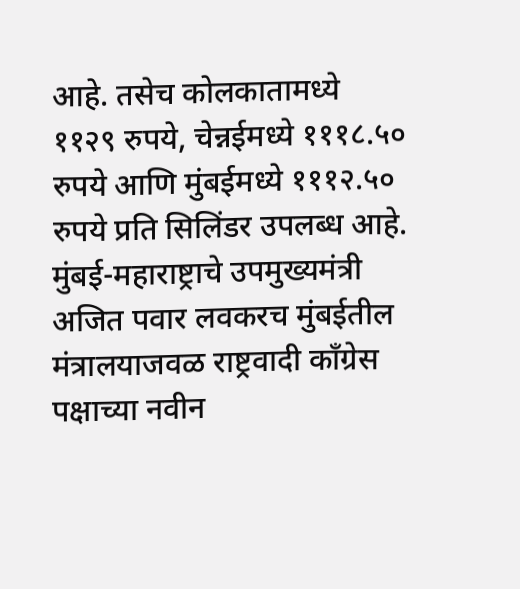आहे. तसेच कोलकातामध्ये ११२९ रुपये, चेन्नईमध्ये १११८.५० रुपये आणि मुंबईमध्ये १११२.५० रुपये प्रति सिलिंडर उपलब्ध आहे.
मुंबई-महाराष्ट्राचे उपमुख्यमंत्री अजित पवार लवकरच मुंबईतील मंत्रालयाजवळ राष्ट्रवादी काँग्रेस पक्षाच्या नवीन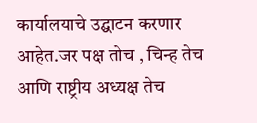कार्यालयाचे उद्घाटन करणार आहेत.जर पक्ष तोच , चिन्ह तेच आणि राष्ट्रीय अध्यक्ष तेच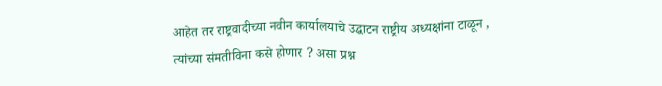आहेत तर राष्ट्रवादीच्या नवीन कार्यालयाचे उद्घाटन राष्ट्रीय अध्यक्षांना टाळून , त्यांच्या संमतीविना कसे होणार ? असा प्रश्न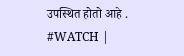उपस्थित होतो आहे .
#WATCH |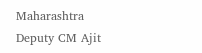Maharashtra Deputy CM Ajit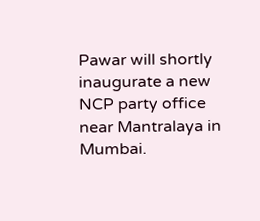Pawar will shortly inaugurate a new NCP party office near Mantralaya in Mumbai.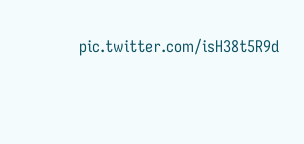pic.twitter.com/isH38t5R9d